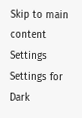Skip to main content
Settings Settings for Dark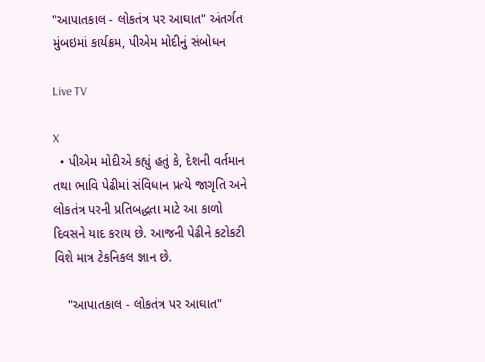"આપાતકાલ - લોકતંત્ર પર આઘાત" અંતર્ગત મુંબઇમાં કાર્યક્રમ, પીએમ મોદીનું સંબોધન

Live TV

X
  • પીએમ મોદીએ કહ્યું હતું કે, દેશની વર્તમાન તથા ભાવિ પેઢીમાં સંવિધાન પ્રત્યે જાગૃતિ અને લોકતંત્ર પરની પ્રતિબદ્ધતા માટે આ કાળો દિવસને યાદ કરાય છે. આજની પેઢીને કટોકટી વિશે માત્ર ટેકનિકલ જ્ઞાન છે.

    "આપાતકાલ - લોકતંત્ર પર આઘાત"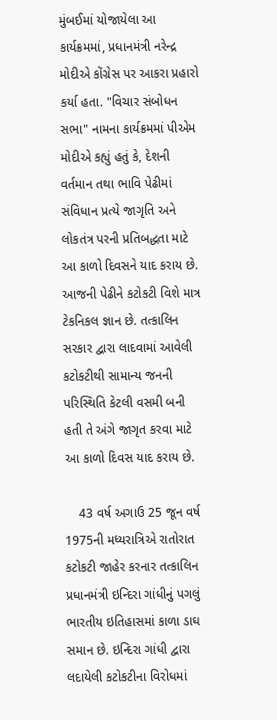મુંબઈમાં યોજાયેલા આ કાર્યક્રમમાં, પ્રધાનમંત્રી નરેન્દ્ર મોદીએ કોંગ્રેસ પર આકરા પ્રહારો કર્યા હતા. "વિચાર સંબોધન સભા" નામના કાર્યક્રમમાં પીએમ મોદીએ કહ્યું હતું કે, દેશની વર્તમાન તથા ભાવિ પેઢીમાં સંવિધાન પ્રત્યે જાગૃતિ અને લોકતંત્ર પરની પ્રતિબદ્ધતા માટે આ કાળો દિવસને યાદ કરાય છે. આજની પેઢીને કટોકટી વિશે માત્ર ટેકનિકલ જ્ઞાન છે. તત્કાલિન સરકાર દ્વારા લાદવામાં આવેલી કટોકટીથી સામાન્ય જનની પરિસ્થિતિ કેટલી વસમી બની હતી તે અંગે જાગૃત કરવા માટે આ કાળો દિવસ યાદ કરાય છે.

    43 વર્ષ અગાઉ 25 જૂન વર્ષ 1975ની મધ્યરાત્રિએ રાતોરાત કટોકટી જાહેર કરનાર તત્કાલિન પ્રધાનમંત્રી ઇન્દિરા ગાંધીનું પગલું ભારતીય ઇતિહાસમાં કાળા ડાઘ સમાન છે. ઇન્દિરા ગાંધી દ્વારા લદાયેલી કટોકટીના વિરોધમાં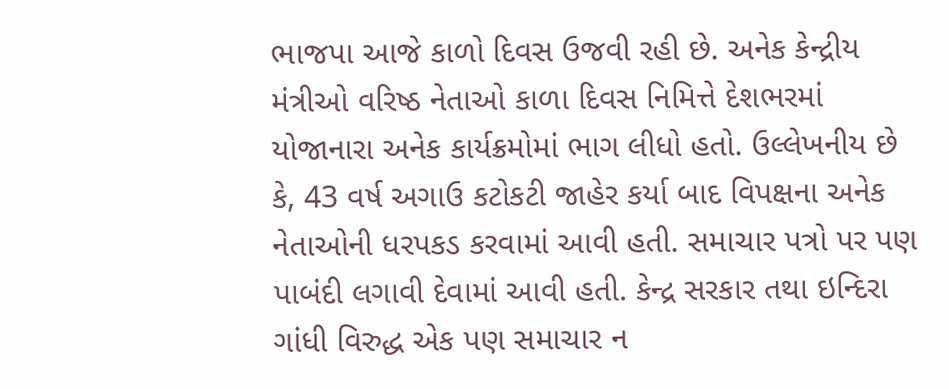ભાજપા આજે કાળો દિવસ ઉજવી રહી છે. અનેક કેન્દ્રીય મંત્રીઓ વરિષ્ઠ નેતાઓ કાળા દિવસ નિમિત્તે દેશભરમાં યોજાનારા અનેક કાર્યક્રમોમાં ભાગ લીધો હતો. ઉલ્લેખનીય છે કે, 43 વર્ષ અગાઉ કટોકટી જાહેર કર્યા બાદ વિપક્ષના અનેક નેતાઓની ધરપકડ કરવામાં આવી હતી. સમાચાર પત્રો પર પણ પાબંદી લગાવી દેવામાં આવી હતી. કેન્દ્ર સરકાર તથા ઇન્દિરા ગાંધી વિરુદ્ધ એક પણ સમાચાર ન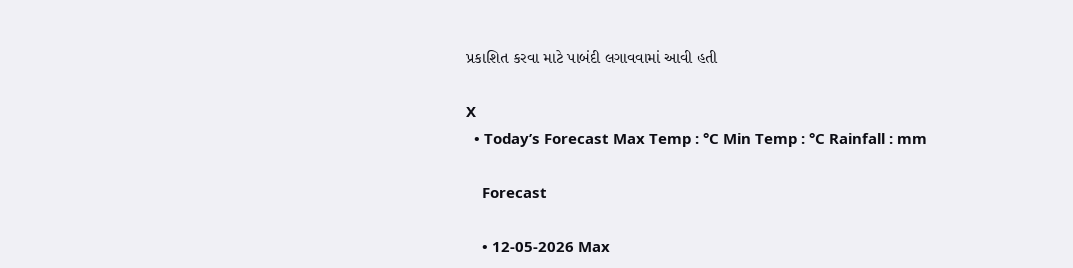પ્રકાશિત કરવા માટે પાબંદી લગાવવામાં આવી હતી

X
  • Today’s Forecast Max Temp : °C Min Temp : °C Rainfall : mm

    Forecast

    • 12-05-2026 Max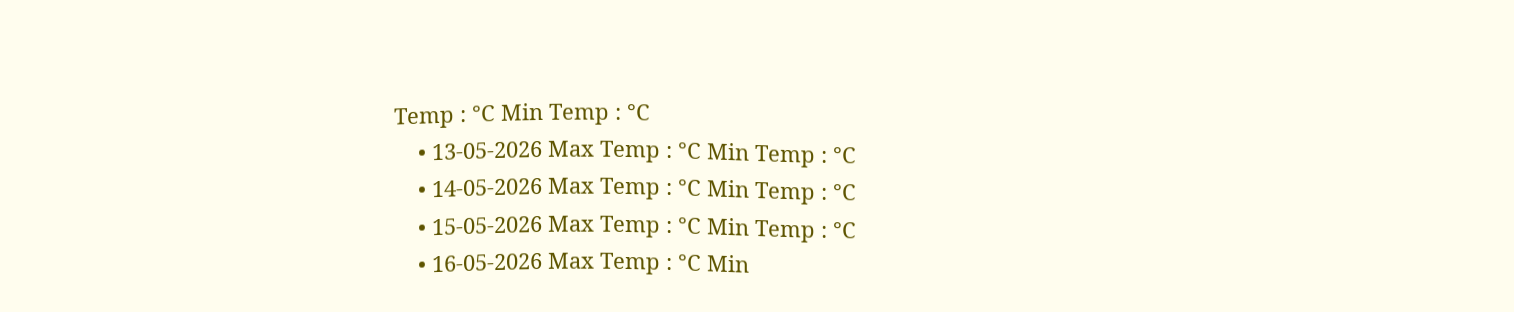Temp : °C Min Temp : °C
    • 13-05-2026 Max Temp : °C Min Temp : °C
    • 14-05-2026 Max Temp : °C Min Temp : °C
    • 15-05-2026 Max Temp : °C Min Temp : °C
    • 16-05-2026 Max Temp : °C Min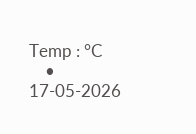Temp : °C
    • 17-05-2026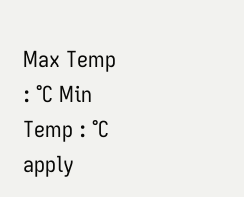Max Temp : °C Min Temp : °C
apply